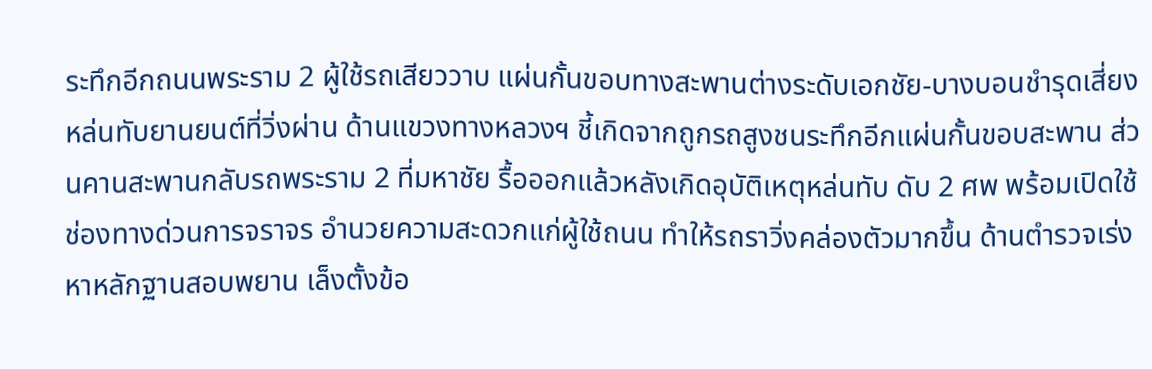ระทึกอีกถนนพระราม 2 ผู้ใช้รถเสียววาบ แผ่นกั้นขอบทางสะพานต่างระดับเอกชัย-บางบอนชำรุดเสี่ยงหล่นทับยานยนต์ที่วิ่งผ่าน ด้านแขวงทางหลวงฯ ชี้เกิดจากถูกรถสูงชนระทึกอีกแผ่นกั้นขอบสะพาน ส่วนคานสะพานกลับรถพระราม 2 ที่มหาชัย รื้อออกแล้วหลังเกิดอุบัติเหตุหล่นทับ ดับ 2 ศพ พร้อมเปิดใช้ช่องทางด่วนการจราจร อำนวยความสะดวกแก่ผู้ใช้ถนน ทำให้รถราวิ่งคล่องตัวมากขึ้น ด้านตำรวจเร่งหาหลักฐานสอบพยาน เล็งตั้งข้อ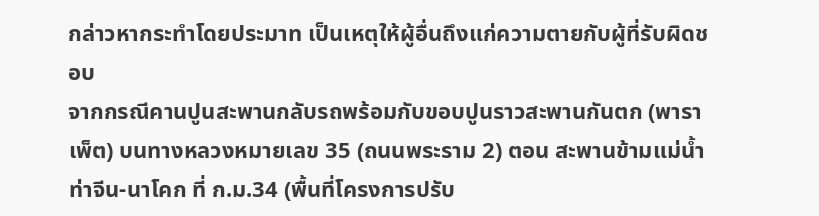กล่าวหากระทำโดยประมาท เป็นเหตุให้ผู้อื่นถึงแก่ความตายกับผู้ที่รับผิดชอบ
จากกรณีคานปูนสะพานกลับรถพร้อมกับขอบปูนราวสะพานกันตก (พาราเพ็ต) บนทางหลวงหมายเลข 35 (ถนนพระราม 2) ตอน สะพานข้ามแม่น้ำท่าจีน-นาโคก ที่ ก.ม.34 (พื้นที่โครงการปรับ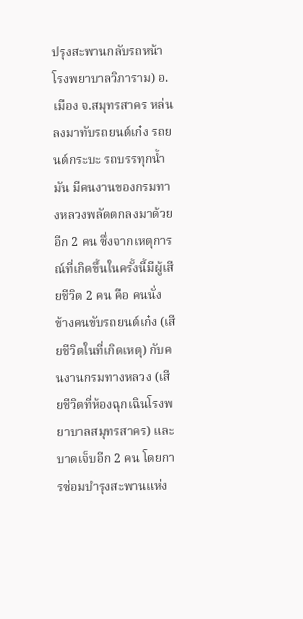ปรุงสะพานกลับรถหน้าโรงพยาบาลวิภาราม) อ.เมือง จ.สมุทรสาคร หล่นลงมาทับรถยนต์เก๋ง รถยนต์กระบะ รถบรรทุกน้ำมัน มีคนงานของกรมทางหลวงพลัดตกลงมาด้วยอีก 2 คน ซึ่งจากเหตุการณ์ที่เกิดขึ้นในครั้งนี้มีผู้เสียชีวิต 2 คน คือ คนนั่ง ข้างคนขับรถยนต์เก๋ง (เสียชีวิตในที่เกิดเหตุ) กับคนงานกรมทางหลวง (เสียชีวิตที่ห้องฉุกเฉินโรงพยาบาลสมุทรสาคร) และบาดเจ็บอีก 2 คน โดยการซ่อมบำรุงสะพานแห่ง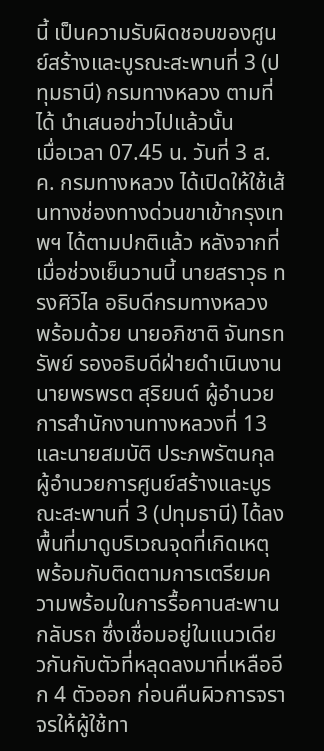นี้ เป็นความรับผิดชอบของศูนย์สร้างและบูรณะสะพานที่ 3 (ปทุมธานี) กรมทางหลวง ตามที่ได้ นำเสนอข่าวไปแล้วนั้น
เมื่อเวลา 07.45 น. วันที่ 3 ส.ค. กรมทางหลวง ได้เปิดให้ใช้เส้นทางช่องทางด่วนขาเข้ากรุงเทพฯ ได้ตามปกติแล้ว หลังจากที่เมื่อช่วงเย็นวานนี้ นายสราวุธ ทรงศิวิไล อธิบดีกรมทางหลวง พร้อมด้วย นายอภิชาติ จันทรทรัพย์ รองอธิบดีฝ่ายดำเนินงาน นายพรพรต สุริยนต์ ผู้อำนวยการสำนักงานทางหลวงที่ 13 และนายสมบัติ ประภพรัตนกุล ผู้อำนวยการศูนย์สร้างและบูรณะสะพานที่ 3 (ปทุมธานี) ได้ลงพื้นที่มาดูบริเวณจุดที่เกิดเหตุ พร้อมกับติดตามการเตรียมความพร้อมในการรื้อคานสะพานกลับรถ ซึ่งเชื่อมอยู่ในแนวเดียวกันกับตัวที่หลุดลงมาที่เหลืออีก 4 ตัวออก ก่อนคืนผิวการจราจรให้ผู้ใช้ทา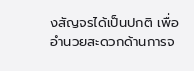งสัญจรได้เป็นปกติ เพื่ออำนวยสะดวกด้านการจ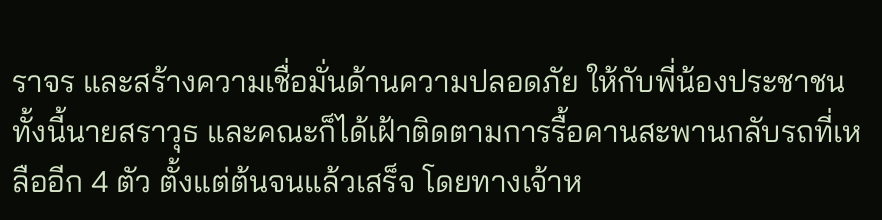ราจร และสร้างความเชื่อมั่นด้านความปลอดภัย ให้กับพี่น้องประชาชน
ทั้งนี้นายสราวุธ และคณะก็ได้เฝ้าติดตามการรื้อคานสะพานกลับรถที่เหลืออีก 4 ตัว ตั้งแต่ต้นจนแล้วเสร็จ โดยทางเจ้าห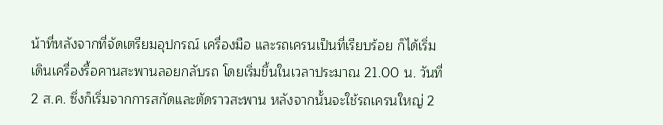น้าที่หลังจากที่จัดเตรียมอุปกรณ์ เครื่องมือ และรถเครนเป็นที่เรียบร้อย ก็ได้เริ่มเดินเครื่องรื้อคานสะพานลอยกลับรถ โดยเริ่มขึ้นในเวลาประมาณ 21.00 น. วันที่ 2 ส.ค. ซึ่งก็เริ่มจากการสกัดและตัดราวสะพาน หลังจากนั้นจะใช้รถเครนใหญ่ 2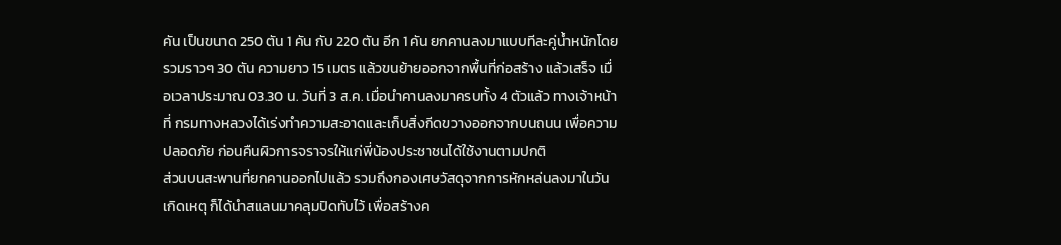คัน เป็นขนาด 250 ตัน 1 คัน กับ 220 ตัน อีก 1 คัน ยกคานลงมาแบบทีละคู่น้ำหนักโดยรวมราวๆ 30 ตัน ความยาว 15 เมตร แล้วขนย้ายออกจากพื้นที่ก่อสร้าง แล้วเสร็จ เมื่อเวลาประมาณ 03.30 น. วันที่ 3 ส.ค. เมื่อนำคานลงมาครบทั้ง 4 ตัวแล้ว ทางเจ้าหน้าที่ กรมทางหลวงได้เร่งทำความสะอาดและเก็บสิ่งกีดขวางออกจากบนถนน เพื่อความปลอดภัย ก่อนคืนผิวการจราจรให้แก่พี่น้องประชาชนได้ใช้งานตามปกติ
ส่วนบนสะพานที่ยกคานออกไปแล้ว รวมถึงกองเศษวัสดุจากการหักหล่นลงมาในวันเกิดเหตุ ก็ได้นำสแลนมาคลุมปิดทับไว้ เพื่อสร้างค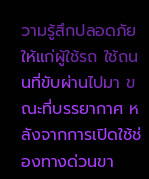วามรู้สึกปลอดภัยให้แก่ผู้ใช้รถ ใช้ถนนที่ขับผ่านไปมา ขณะที่บรรยากาศ หลังจากการเปิดใช้ช่องทางด่วนขา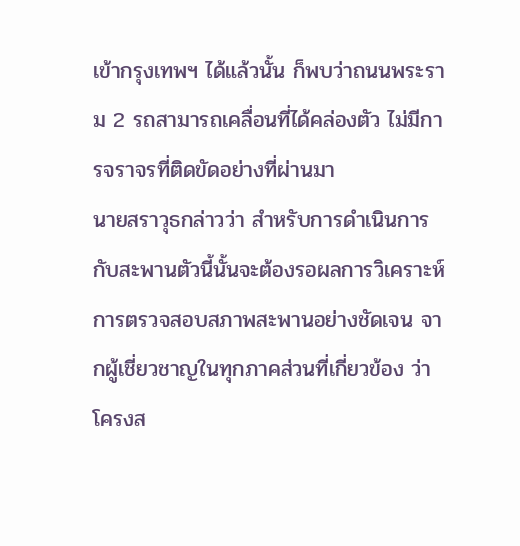เข้ากรุงเทพฯ ได้แล้วนั้น ก็พบว่าถนนพระราม 2 รถสามารถเคลื่อนที่ได้คล่องตัว ไม่มีการจราจรที่ติดขัดอย่างที่ผ่านมา
นายสราวุธกล่าวว่า สำหรับการดำเนินการกับสะพานตัวนี้นั้นจะต้องรอผลการวิเคราะห์การตรวจสอบสภาพสะพานอย่างชัดเจน จากผู้เชี่ยวชาญในทุกภาคส่วนที่เกี่ยวข้อง ว่าโครงส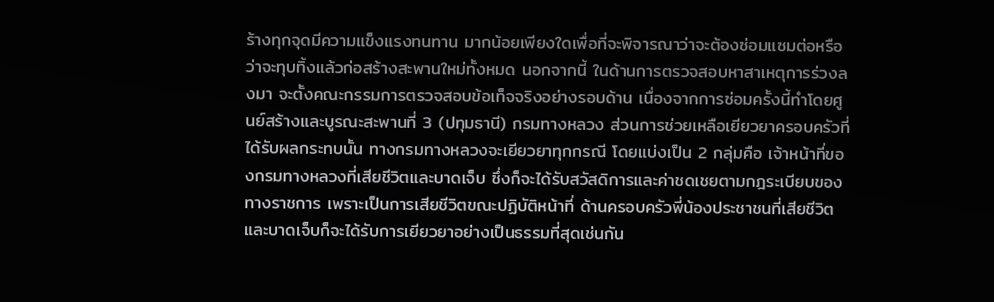ร้างทุกจุดมีความแข็งแรงทนทาน มากน้อยเพียงใดเพื่อที่จะพิจารณาว่าจะต้องซ่อมแซมต่อหรือว่าจะทุบทิ้งแล้วก่อสร้างสะพานใหม่ทั้งหมด นอกจากนี้ ในด้านการตรวจสอบหาสาเหตุการร่วงลงมา จะตั้งคณะกรรมการตรวจสอบข้อเท็จจริงอย่างรอบด้าน เนื่องจากการซ่อมครั้งนี้ทำโดยศูนย์สร้างและบูรณะสะพานที่ 3 (ปทุมธานี) กรมทางหลวง ส่วนการช่วยเหลือเยียวยาครอบครัวที่ได้รับผลกระทบนั้น ทางกรมทางหลวงจะเยียวยาทุกกรณี โดยแบ่งเป็น 2 กลุ่มคือ เจ้าหน้าที่ของกรมทางหลวงที่เสียชีวิตและบาดเจ็บ ซึ่งก็จะได้รับสวัสดิการและค่าชดเชยตามกฎระเบียบของทางราชการ เพราะเป็นการเสียชีวิตขณะปฏิบัติหน้าที่ ด้านครอบครัวพี่น้องประชาชนที่เสียชีวิตและบาดเจ็บก็จะได้รับการเยียวยาอย่างเป็นธรรมที่สุดเช่นกัน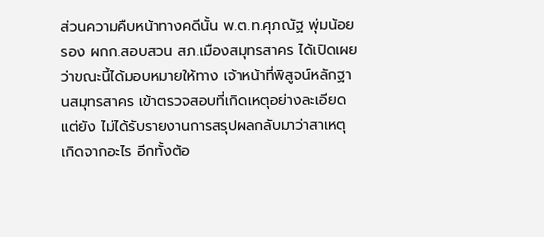ส่วนความคืบหน้าทางคดีนั้น พ.ต.ท.ศุภณัฐ พุ่มน้อย รอง ผกก.สอบสวน สภ.เมืองสมุทรสาคร ได้เปิดเผยว่าขณะนี้ได้มอบหมายให้ทาง เจ้าหน้าที่พิสูจน์หลักฐานสมุทรสาคร เข้าตรวจสอบที่เกิดเหตุอย่างละเอียด แต่ยัง ไม่ได้รับรายงานการสรุปผลกลับมาว่าสาเหตุเกิดจากอะไร อีกทั้งต้อ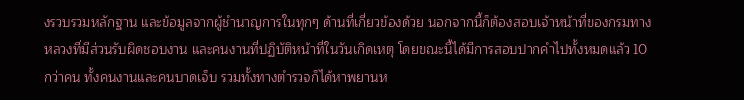งรวบรวมหลักฐาน และข้อมูลจากผู้ชำนาญการในทุกๆ ด้านที่เกี่ยวข้องด้วย นอกจากนี้ก็ต้องสอบเจ้าหน้าที่ของกรมทางหลวงที่มีส่วนรับผิดชอบงาน และคนงานที่ปฏิบัติหน้าที่ในวันเกิดเหตุ โดยขณะนี้ได้มีการสอบปากคำไปทั้งหมดแล้ว 10 กว่าคน ทั้งคนงานและคนบาดเจ็บ รวมทั้งทางตำรวจก็ได้หาพยานห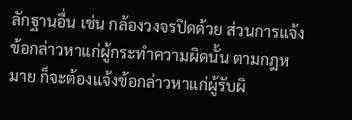ลักฐานอื่น เช่น กล้องวงจรปิดด้วย ส่วนการแจ้งข้อกล่าวหาแก่ผู้กระทำความผิดนั้น ตามกฎหมาย ก็จะต้องแจ้งข้อกล่าวหาแก่ผู้รับผิ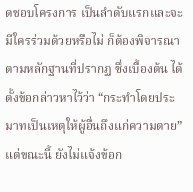ดชอบโครงการ เป็นลำดับแรกและจะมีใครร่วมด้วยหรือไม่ ก็ต้องพิจารณาตามหลักฐานที่ปรากฏ ซึ่งเบื้องต้น ได้ตั้งข้อกล่าวหาไว้ว่า “กระทำโดยประมาทเป็นเหตุให้ผู้อื่นถึงแก่ความตาย” แต่ขณะนี้ ยังไม่แจ้งข้อก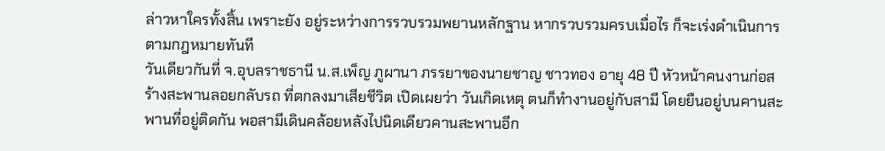ล่าวหาใครทั้งสิ้น เพราะยัง อยู่ระหว่างการรวบรวมพยานหลักฐาน หากรวบรวมครบเมื่อไร ก็จะเร่งดำเนินการตามกฎหมายทันที
วันเดียวกันที่ จ.อุบลราชธานี น.ส.เพ็ญ ภูผานา ภรรยาของนายชาญ ชาวทอง อายุ 48 ปี หัวหน้าคนงานก่อสร้างสะพานลอยกลับรถ ที่ตกลงมาเสียชีวิต เปิดเผยว่า วันเกิดเหตุ ตนก็ทำงานอยู่กับสามี โดยยืนอยู่บนคานสะพานที่อยู่ติดกัน พอสามีเดินคล้อยหลังไปนิดเดียวคานสะพานอีก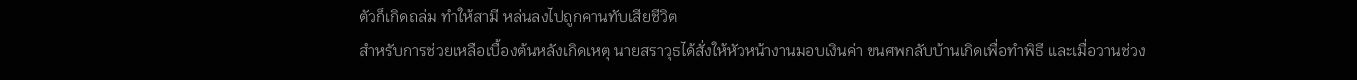ตัวก็เกิดถล่ม ทำให้สามี หล่นลงไปถูกคานทับเสียชีวิต
สำหรับการช่วยเหลือเบื้องต้นหลังเกิดเหตุ นายสราวุธได้สั่งให้หัวหน้างานมอบเงินค่า ขนศพกลับบ้านเกิดเพื่อทำพิธี และเมื่อวานช่วง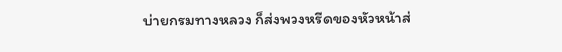บ่ายกรมทางหลวง ก็ส่งพวงหรีดของหัวหน้าส่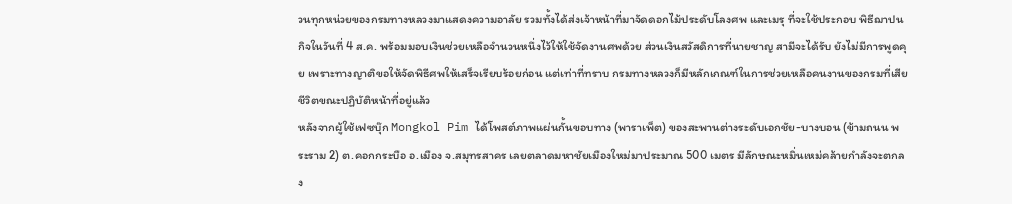วนทุกหน่วยของกรมทางหลวงมาแสดงความอาลัย รวมทั้งได้ส่งเจ้าหน้าที่มาจัดดอกไม้ประดับโลงศพ และเมรุ ที่จะใช้ประกอบ พิธีฌาปนกิจในวันที่ 4 ส.ค. พร้อมมอบเงินช่วยเหลือจำนวนหนึ่งไว้ให้ใช้จัดงานศพด้วย ส่วนเงินสวัสดิการที่นายชาญ สามีจะได้รับ ยังไม่มีการพูดคุย เพราะทางญาติขอให้จัดพิธีศพให้เสร็จเรียบร้อยก่อน แต่เท่าที่ทราบ กรมทางหลวงก็มีหลักเกณฑ์ในการช่วยเหลือคนงานของกรมที่เสียชีวิตขณะปฏิบัติหน้าที่อยู่แล้ว
หลังจากผู้ใช้เฟซบุ๊ก Mongkol Pim ได้โพสต์ภาพแผ่นกั้นขอบทาง (พาราเพ็ต) ของสะพานต่างระดับเอกชัย-บางบอน (ข้ามถนน พระราม 2) ต.คอกกระบือ อ.เมือง จ.สมุทรสาคร เลยตลาดมหาชัยเมืองใหม่มาประมาณ 500 เมตร มีลักษณะหมิ่นเหม่คล้ายกำลังจะตกลง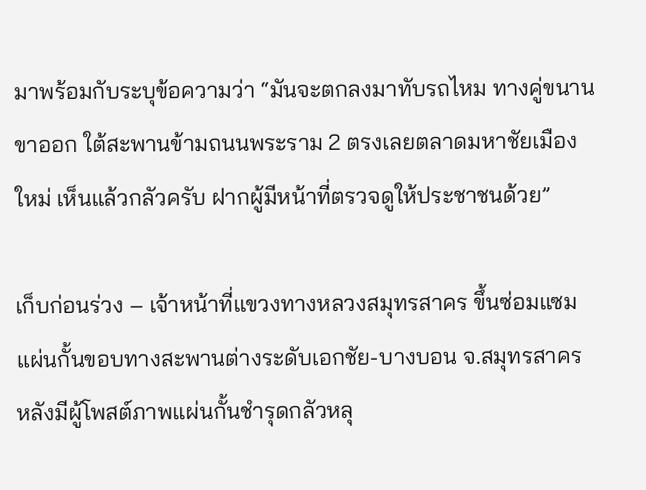มาพร้อมกับระบุข้อความว่า “มันจะตกลงมาทับรถไหม ทางคู่ขนานขาออก ใต้สะพานข้ามถนนพระราม 2 ตรงเลยตลาดมหาชัยเมืองใหม่ เห็นแล้วกลัวครับ ฝากผู้มีหน้าที่ตรวจดูให้ประชาชนด้วย”

เก็บก่อนร่วง – เจ้าหน้าที่แขวงทางหลวงสมุทรสาคร ขึ้นซ่อมแซมแผ่นกั้นขอบทางสะพานต่างระดับเอกชัย-บางบอน จ.สมุทรสาคร หลังมีผู้โพสต์ภาพแผ่นกั้นชำรุดกลัวหลุ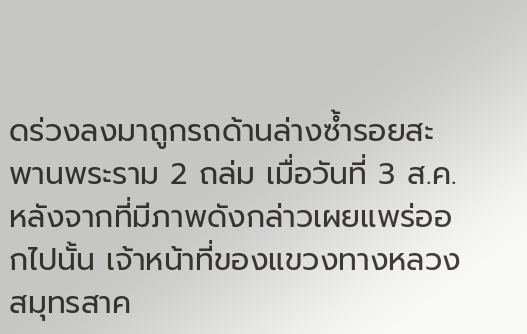ดร่วงลงมาถูกรถด้านล่างซ้ำรอยสะพานพระราม 2 ถล่ม เมื่อวันที่ 3 ส.ค.
หลังจากที่มีภาพดังกล่าวเผยแพร่ออกไปนั้น เจ้าหน้าที่ของแขวงทางหลวงสมุทรสาค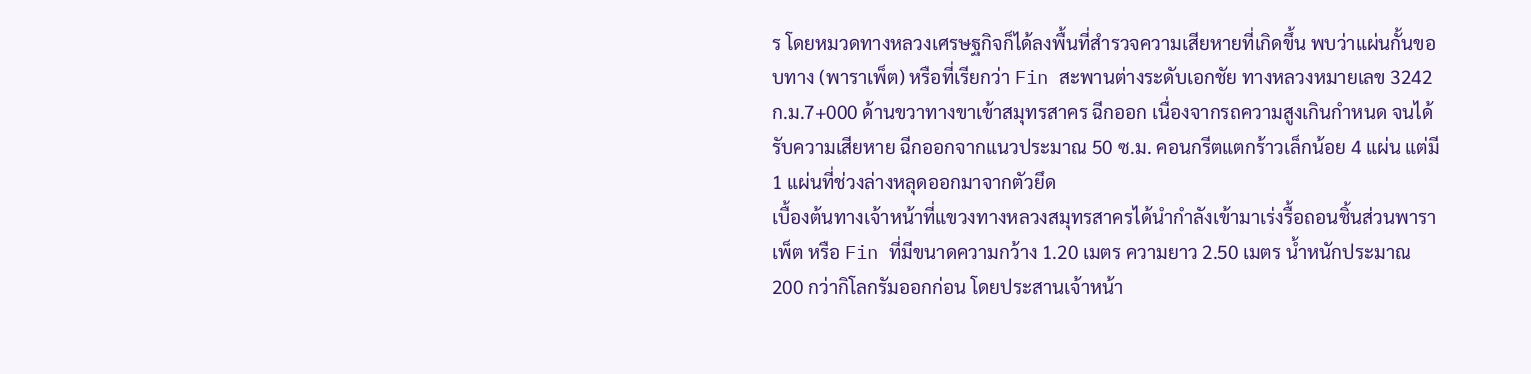ร โดยหมวดทางหลวงเศรษฐกิจก็ได้ลงพื้นที่สำรวจความเสียหายที่เกิดขึ้น พบว่าแผ่นกั้นขอบทาง (พาราเพ็ต) หรือที่เรียกว่า Fin สะพานต่างระดับเอกชัย ทางหลวงหมายเลข 3242 ก.ม.7+000 ด้านขวาทางขาเข้าสมุทรสาคร ฉีกออก เนื่องจากรถความสูงเกินกำหนด จนได้รับความเสียหาย ฉีกออกจากแนวประมาณ 50 ซ.ม. คอนกรีตแตกร้าวเล็กน้อย 4 แผ่น แต่มี 1 แผ่นที่ช่วงล่างหลุดออกมาจากตัวยึด
เบื้องต้นทางเจ้าหน้าที่แขวงทางหลวงสมุทรสาครได้นำกำลังเข้ามาเร่งรื้อถอนชิ้นส่วนพาราเพ็ต หรือ Fin ที่มีขนาดความกว้าง 1.20 เมตร ความยาว 2.50 เมตร น้ำหนักประมาณ 200 กว่ากิโลกรัมออกก่อน โดยประสานเจ้าหน้า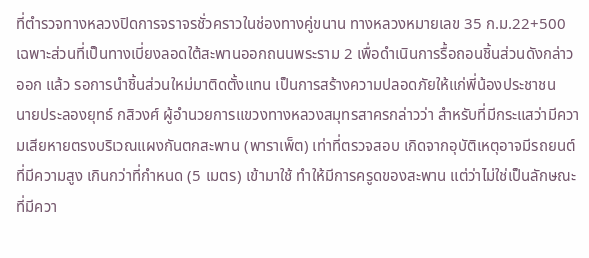ที่ตำรวจทางหลวงปิดการจราจรชั่วคราวในช่องทางคู่ขนาน ทางหลวงหมายเลข 35 ก.ม.22+500 เฉพาะส่วนที่เป็นทางเบี่ยงลอดใต้สะพานออกถนนพระราม 2 เพื่อดำเนินการรื้อถอนชิ้นส่วนดังกล่าวออก แล้ว รอการนำชิ้นส่วนใหม่มาติดตั้งแทน เป็นการสร้างความปลอดภัยให้แก่พี่น้องประชาชน
นายประลองยุทธ์ กสิวงศ์ ผู้อำนวยการแขวงทางหลวงสมุทรสาครกล่าวว่า สำหรับที่มีกระแสว่ามีความเสียหายตรงบริเวณแผงกันตกสะพาน (พาราเพ็ต) เท่าที่ตรวจสอบ เกิดจากอุบัติเหตุอาจมีรถยนต์ที่มีความสูง เกินกว่าที่กำหนด (5 เมตร) เข้ามาใช้ ทำให้มีการครูดของสะพาน แต่ว่าไม่ใช่เป็นลักษณะที่มีควา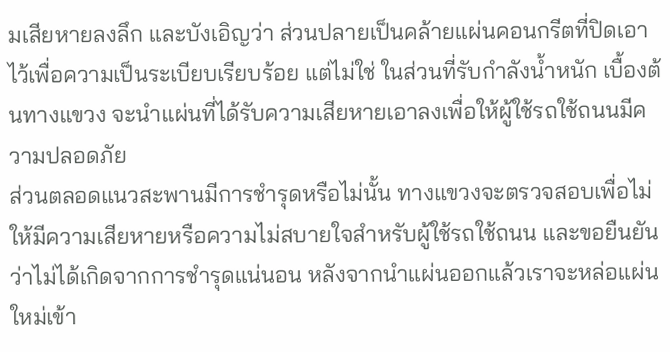มเสียหายลงลึก และบังเอิญว่า ส่วนปลายเป็นคล้ายแผ่นคอนกรีตที่ปิดเอาไว้เพื่อความเป็นระเบียบเรียบร้อย แต่ไม่ใช่ ในส่วนที่รับกำลังน้ำหนัก เบื้องต้นทางแขวง จะนำแผ่นที่ได้รับความเสียหายเอาลงเพื่อให้ผู้ใช้รถใช้ถนนมีความปลอดภัย
ส่วนตลอดแนวสะพานมีการชำรุดหรือไม่นั้น ทางแขวงจะตรวจสอบเพื่อไม่ให้มีความเสียหายหรือความไม่สบายใจสำหรับผู้ใช้รถใช้ถนน และขอยืนยันว่าไม่ได้เกิดจากการชำรุดแน่นอน หลังจากนำแผ่นออกแล้วเราจะหล่อแผ่นใหม่เข้า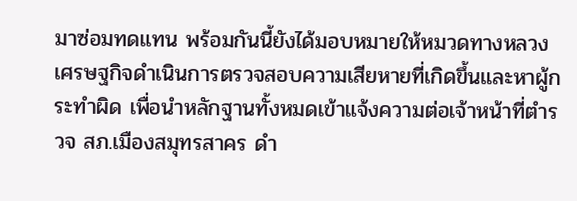มาซ่อมทดแทน พร้อมกันนี้ยังได้มอบหมายให้หมวดทางหลวงเศรษฐกิจดำเนินการตรวจสอบความเสียหายที่เกิดขึ้นและหาผู้กระทำผิด เพื่อนำหลักฐานทั้งหมดเข้าแจ้งความต่อเจ้าหน้าที่ตำรวจ สภ.เมืองสมุทรสาคร ดำ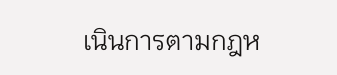เนินการตามกฎห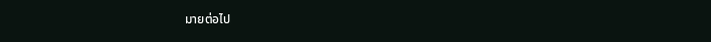มายต่อไป